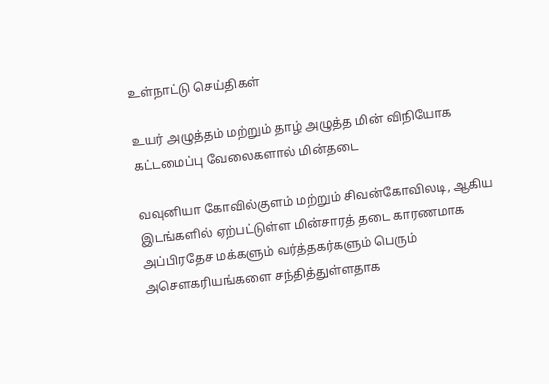உள்நாட்டு செய்திகள்

உயர் அழுத்தம் மற்றும் தாழ் அழுத்த மின் விநியோக கட்டமைப்பு வேலைகளால் மின்தடை

வவுனியா கோவில்குளம் மற்றும் சிவன்கோவிலடி, ஆகிய இடங்களில் ஏற்பட்டுள்ள மின்சாரத் தடை காரணமாக அப்பிரதேச மக்களும் வர்த்தகர்களும் பெரும் அசௌகரியங்களை சந்தித்துள்ளதாக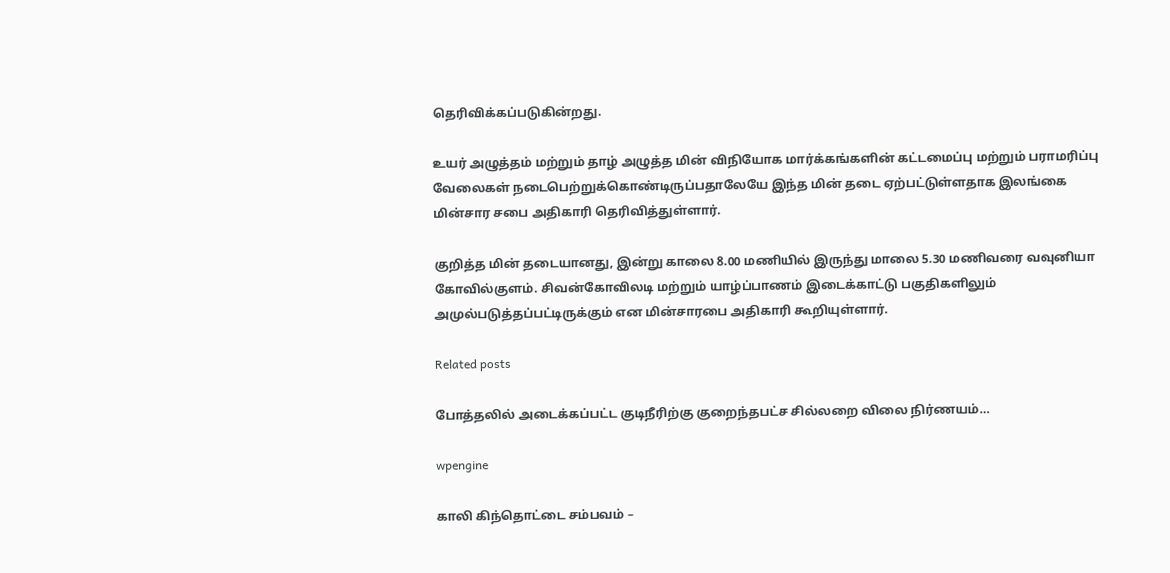தெரிவிக்கப்படுகின்றது.

உயர் அழுத்தம் மற்றும் தாழ் அழுத்த மின் விநியோக மார்க்கங்களின் கட்டமைப்பு மற்றும் பராமரிப்பு வேலைகள் நடைபெற்றுக்கொண்டிருப்பதாலேயே இந்த மின் தடை ஏற்பட்டுள்ளதாக இலங்கை மின்சார சபை அதிகாரி தெரிவித்துள்ளார்.

குறித்த மின் தடையானது, இன்று காலை 8.00 மணியில் இருந்து மாலை 5.30 மணிவரை வவுனியா கோவில்குளம். சிவன்கோவிலடி மற்றும் யாழ்ப்பாணம் இடைக்காட்டு பகுதிகளிலும் அமுல்படுத்தப்பட்டிருக்கும் என மின்சாரபை அதிகாரி கூறியுள்ளார்.

Related posts

போத்தலில் அடைக்கப்பட்ட குடிநீரிற்கு குறைந்தபட்ச சில்லறை விலை நிர்ணயம்…

wpengine

காலி கிந்தொட்டை சம்பவம் –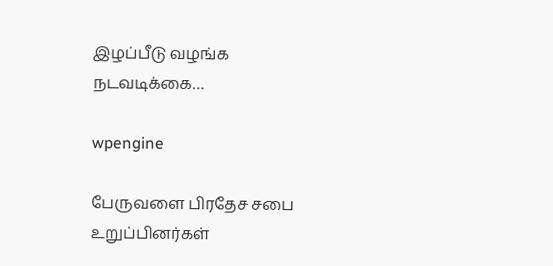இழப்பீடு வழங்க நடவடிக்கை…

wpengine

பேருவளை பிரதேச சபை உறுப்பினர்கள்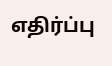எதிர்ப்பு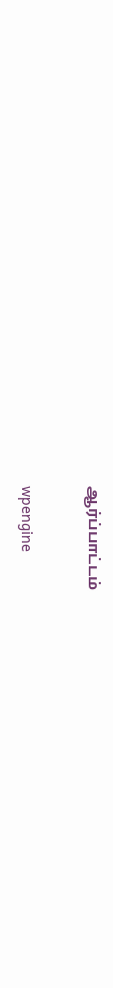ஆர்ப்பாட்டம்

wpengine